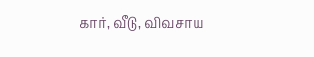கார், வீடு, விவசாய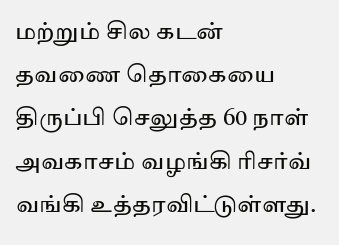மற்றும் சில கடன் தவணை தொகையை திருப்பி செலுத்த 60 நாள் அவகாசம் வழங்கி ரிசர்வ் வங்கி உத்தரவிட்டுள்ளது.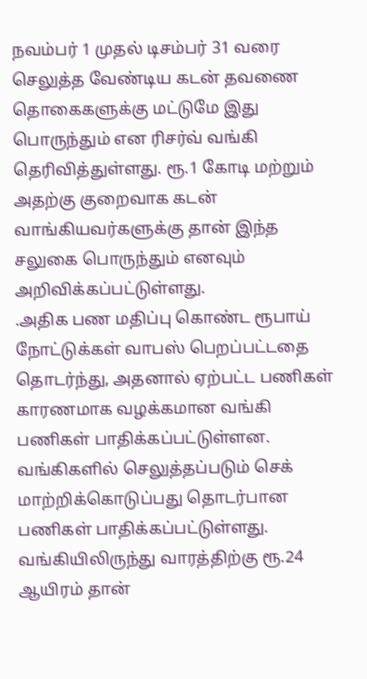நவம்பர் 1 முதல் டிசம்பர் 31 வரை செலுத்த வேண்டிய கடன் தவணை தொகைகளுக்கு மட்டுமே இது பொருந்தும் என ரிசர்வ் வங்கி தெரிவித்துள்ளது. ரூ.1 கோடி மற்றும் அதற்கு குறைவாக கடன்
வாங்கியவர்களுக்கு தான் இந்த சலுகை பொருந்தும் எனவும் அறிவிக்கப்பட்டுள்ளது.
.அதிக பண மதிப்பு கொண்ட ரூபாய் நோட்டுக்கள் வாபஸ் பெறப்பட்டதை தொடர்ந்து, அதனால் ஏற்பட்ட பணிகள் காரணமாக வழக்கமான வங்கி பணிகள் பாதிக்கப்பட்டுள்ளன. வங்கிகளில் செலுத்தப்படும் செக் மாற்றிக்கொடுப்பது தொடர்பான பணிகள் பாதிக்கப்பட்டுள்ளது. வங்கியிலிருந்து வாரத்திற்கு ரூ.24 ஆயிரம் தான்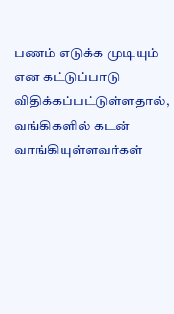பணம் எடுக்க முடியும் என கட்டுப்பாடு விதிக்கப்பட்டுள்ளதால், வங்கிகளில் கடன் வாங்கியுள்ளவர்கள்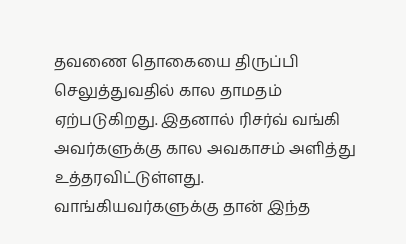தவணை தொகையை திருப்பி செலுத்துவதில் கால தாமதம் ஏற்படுகிறது. இதனால் ரிசர்வ் வங்கி அவர்களுக்கு கால அவகாசம் அளித்து உத்தரவிட்டுள்ளது.
வாங்கியவர்களுக்கு தான் இந்த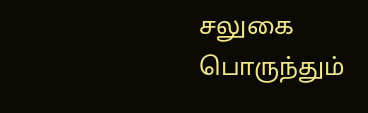சலுகை பொருந்தும்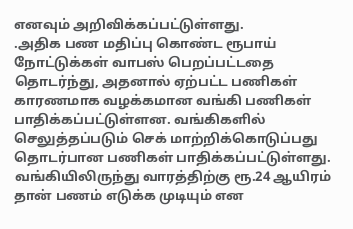எனவும் அறிவிக்கப்பட்டுள்ளது.
.அதிக பண மதிப்பு கொண்ட ரூபாய் நோட்டுக்கள் வாபஸ் பெறப்பட்டதை தொடர்ந்து, அதனால் ஏற்பட்ட பணிகள் காரணமாக வழக்கமான வங்கி பணிகள் பாதிக்கப்பட்டுள்ளன. வங்கிகளில் செலுத்தப்படும் செக் மாற்றிக்கொடுப்பது தொடர்பான பணிகள் பாதிக்கப்பட்டுள்ளது. வங்கியிலிருந்து வாரத்திற்கு ரூ.24 ஆயிரம் தான் பணம் எடுக்க முடியும் என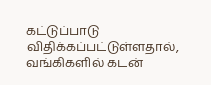கட்டுப்பாடு விதிக்கப்பட்டுள்ளதால், வங்கிகளில் கடன்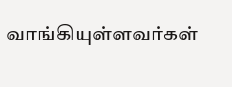வாங்கியுள்ளவர்கள்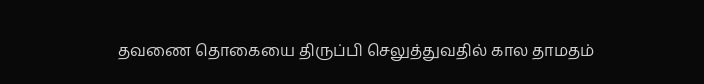தவணை தொகையை திருப்பி செலுத்துவதில் கால தாமதம்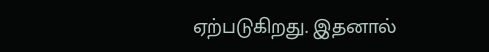ஏற்படுகிறது. இதனால்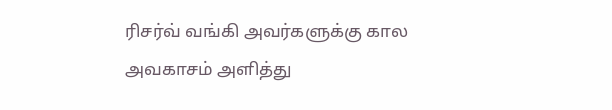ரிசர்வ் வங்கி அவர்களுக்கு கால அவகாசம் அளித்து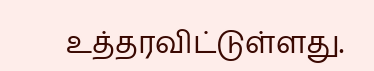உத்தரவிட்டுள்ளது.